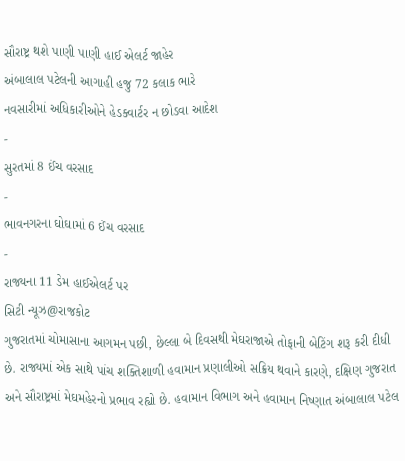સૌરાષ્ટ્ર થશે પાણી પાણી હાઈ એલર્ટ જાહેર
અંબાલાલ પટેલની આગાહી હજુ 72 કલાક ભારે
નવસારીમાં અધિકારીઓને હેડક્વાર્ટર ન છોડવા આદેશ
-
સુરતમાં 8 ઈંચ વરસાદ
-
ભાવનગરના ઘોઘામાં 6 ઈંચ વરસાદ
-
રાજ્યના 11 ડેમ હાઈએલર્ટ પર
સિટી ન્યૂઝ@રાજકોટ
ગુજરાતમાં ચોમાસાના આગમન પછી, છેલ્લા બે દિવસથી મેઘરાજાએ તોફાની બેટિંગ શરૂ કરી દીધી છે. રાજ્યમાં એક સાથે પાંચ શક્તિશાળી હવામાન પ્રણાલીઓ સક્રિય થવાને કારણે, દક્ષિણ ગુજરાત અને સૌરાષ્ટ્રમાં મેઘમહેરનો પ્રભાવ રહ્યો છે. હવામાન વિભાગ અને હવામાન નિષ્ણાત અંબાલાલ પટેલ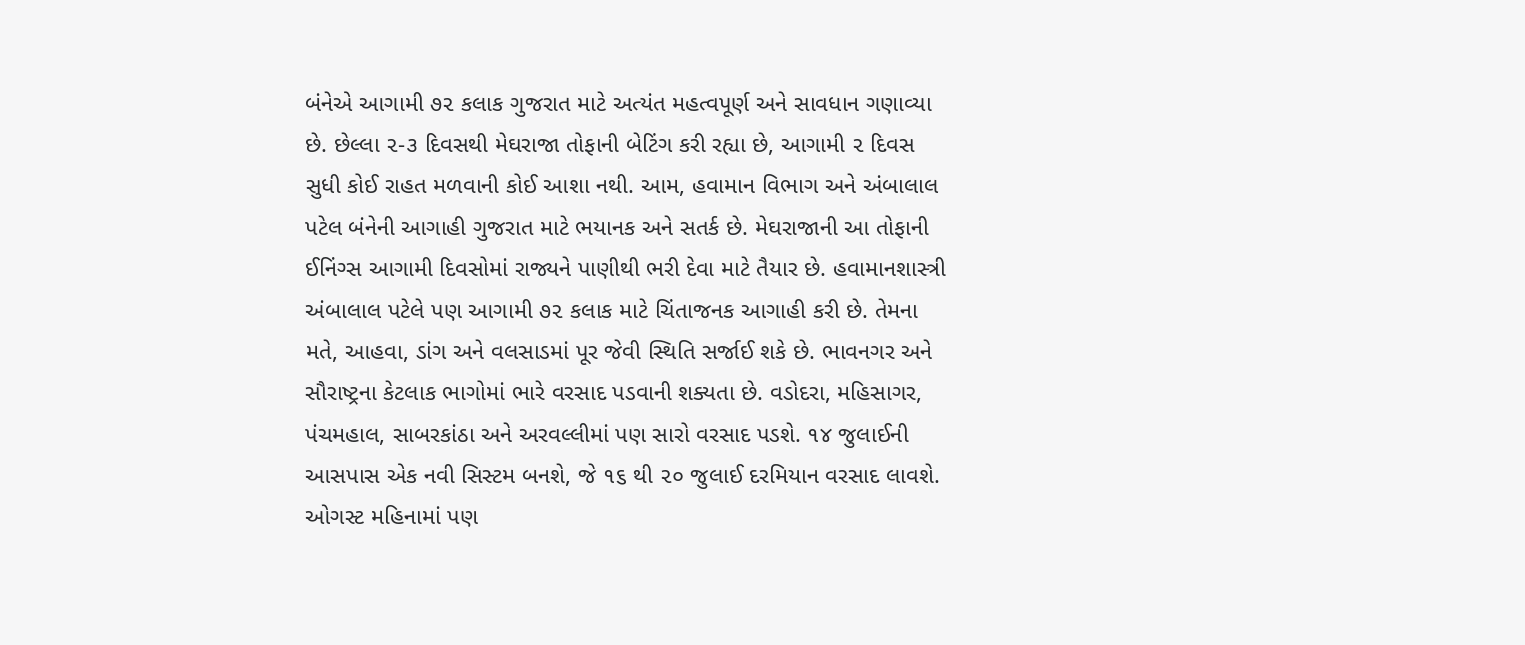બંનેએ આગામી ૭૨ કલાક ગુજરાત માટે અત્યંત મહત્વપૂર્ણ અને સાવધાન ગણાવ્યા છે. છેલ્લા ૨-૩ દિવસથી મેઘરાજા તોફાની બેટિંગ કરી રહ્યા છે, આગામી ૨ દિવસ સુધી કોઈ રાહત મળવાની કોઈ આશા નથી. આમ, હવામાન વિભાગ અને અંબાલાલ પટેલ બંનેની આગાહી ગુજરાત માટે ભયાનક અને સતર્ક છે. મેઘરાજાની આ તોફાની ઈનિંગ્સ આગામી દિવસોમાં રાજ્યને પાણીથી ભરી દેવા માટે તૈયાર છે. હવામાનશાસ્ત્રી અંબાલાલ પટેલે પણ આગામી ૭૨ કલાક માટે ચિંતાજનક આગાહી કરી છે. તેમના મતે, આહવા, ડાંગ અને વલસાડમાં પૂર જેવી સ્થિતિ સર્જાઈ શકે છે. ભાવનગર અને સૌરાષ્ટ્રના કેટલાક ભાગોમાં ભારે વરસાદ પડવાની શક્યતા છે. વડોદરા, મહિસાગર, પંચમહાલ, સાબરકાંઠા અને અરવલ્લીમાં પણ સારો વરસાદ પડશે. ૧૪ જુલાઈની આસપાસ એક નવી સિસ્ટમ બનશે, જે ૧૬ થી ૨૦ જુલાઈ દરમિયાન વરસાદ લાવશે. ઓગસ્ટ મહિનામાં પણ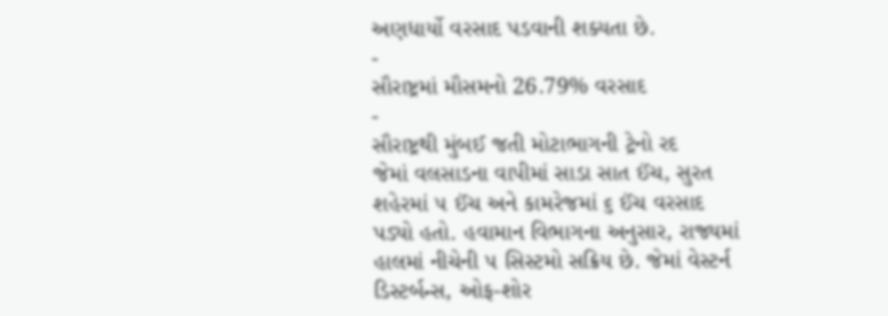અણધાર્યો વરસાદ પડવાની શક્યતા છે.
-
સૌરાષ્ટ્રમાં મૌસમનો 26.79% વરસાદ
-
સૌરાષ્ટ્રથી મુંબઈ જતી મોટાભાગની ટ્રેનો રદ
જેમાં વલસાડના વાપીમાં સાડા સાત ઈંચ, સુરત શહેરમાં ૫ ઈંચ અને કામરેજમાં ૬ ઈંચ વરસાદ પડ્યો હતો. હવામાન વિભાગના અનુસાર, રાજ્યમાં હાલમાં નીચેની ૫ સિસ્ટમો સક્રિય છે. જેમાં વેસ્ટર્ન ડિસ્ટર્બન્સ, ઓફ-શોર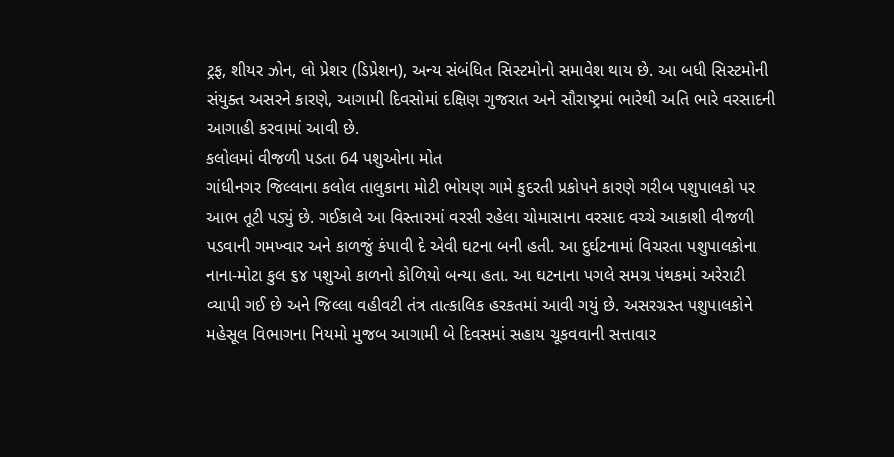ટ્રફ, શીયર ઝોન, લો પ્રેશર (ડિપ્રેશન), અન્ય સંબંધિત સિસ્ટમોનો સમાવેશ થાય છે. આ બધી સિસ્ટમોની સંયુક્ત અસરને કારણે, આગામી દિવસોમાં દક્ષિણ ગુજરાત અને સૌરાષ્ટ્રમાં ભારેથી અતિ ભારે વરસાદની આગાહી કરવામાં આવી છે.
કલોલમાં વીજળી પડતા 64 પશુઓના મોત
ગાંધીનગર જિલ્લાના કલોલ તાલુકાના મોટી ભોયણ ગામે કુદરતી પ્રકોપને કારણે ગરીબ પશુપાલકો પર આભ તૂટી પડ્યું છે. ગઈકાલે આ વિસ્તારમાં વરસી રહેલા ચોમાસાના વરસાદ વચ્ચે આકાશી વીજળી પડવાની ગમખ્વાર અને કાળજું કંપાવી દે એવી ઘટના બની હતી. આ દુર્ઘટનામાં વિચરતા પશુપાલકોના નાના-મોટા કુલ ૬૪ પશુઓ કાળનો કોળિયો બન્યા હતા. આ ઘટનાના પગલે સમગ્ર પંથકમાં અરેરાટી વ્યાપી ગઈ છે અને જિલ્લા વહીવટી તંત્ર તાત્કાલિક હરકતમાં આવી ગયું છે. અસરગ્રસ્ત પશુપાલકોને મહેસૂલ વિભાગના નિયમો મુજબ આગામી બે દિવસમાં સહાય ચૂકવવાની સત્તાવાર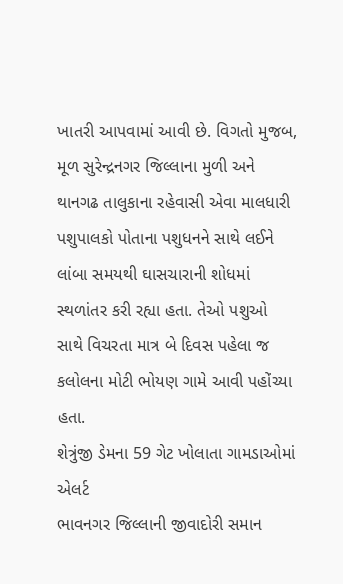ખાતરી આપવામાં આવી છે. વિગતો મુજબ, મૂળ સુરેન્દ્રનગર જિલ્લાના મુળી અને થાનગઢ તાલુકાના રહેવાસી એવા માલધારી પશુપાલકો પોતાના પશુધનને સાથે લઈને લાંબા સમયથી ઘાસચારાની શોધમાં સ્થળાંતર કરી રહ્યા હતા. તેઓ પશુઓ સાથે વિચરતા માત્ર બે દિવસ પહેલા જ કલોલના મોટી ભોયણ ગામે આવી પહોંચ્યા હતા.
શેત્રુંજી ડેમના 59 ગેટ ખોલાતા ગામડાઓમાં એલર્ટ
ભાવનગર જિલ્લાની જીવાદોરી સમાન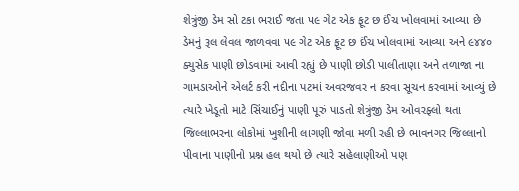શેત્રુંજી ડેમ સો ટકા ભરાઈ જતા ૫૯ ગેટ એક ફૂટ છ ઈંચ ખોલવામાં આવ્યા છે ડેમનું રૂલ લેવલ જાળવવા ૫૯ ગેટ એક ફૂટ છ ઈંચ ખોલવામાં આવ્યા અને ૯૪૪૦ ક્યુસેક પાણી છોડવામાં આવી રહ્યું છે પાણી છોડી પાલીતાણા અને તળાજા ના ગામડાઓને એલર્ટ કરી નદીના પટમાં અવરજવર ન કરવા સૂચન કરવામાં આવ્યું છે ત્યારે ખેડૂતો માટે સિંચાઈનું પાણી પૂરું પાડતો શેત્રુંજી ડેમ ઓવરફ્લો થતા જિલ્લાભરના લોકોમાં ખુશીની લાગણી જોવા મળી રહી છે ભાવનગર જિલ્લાનો પીવાના પાણીનો પ્રશ્ન હલ થયો છે ત્યારે સહેલાણીઓ પણ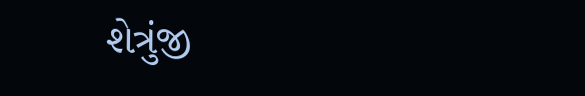શેત્રુંજી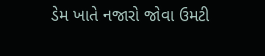ડેમ ખાતે નજારો જોવા ઉમટી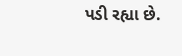પડી રહ્યા છે.